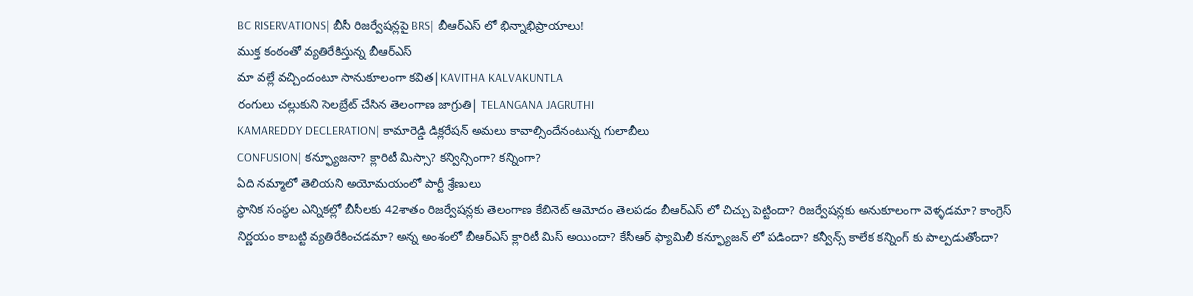BC RISERVATIONS| బీసీ రిజర్వేషన్లపై BRS| బీఆర్ఎస్ లో భిన్నాభిప్రాయాలు!
ముక్త కంఠంతో వ్యతిరేకిస్తున్న బీఆర్ఎస్
మా వల్లే వచ్చిందంటూ సానుకూలంగా కవిత|KAVITHA KALVAKUNTLA
రంగులు చల్లుకుని సెలబ్రేట్ చేసిన తెలంగాణ జాగ్రుతి| TELANGANA JAGRUTHI
KAMAREDDY DECLERATION| కామారెడ్డి డిక్లరేషన్ అమలు కావాల్సిందేనంటున్న గులాబీలు
CONFUSION| కన్ఫ్యూజనా? క్లారిటీ మిస్సా? కన్విన్సింగా? కన్నింగా?
ఏది నమ్మాలో తెలియని అయోమయంలో పార్టీ శ్రేణులు
స్థానిక సంస్థల ఎన్నికల్లో బీసీలకు 42శాతం రిజర్వేషన్లకు తెలంగాణ కేబినెట్ ఆమోదం తెలపడం బీఆర్ఎస్ లో చిచ్చు పెట్టిందా? రిజర్వేషన్లకు అనుకూలంగా వెళ్ళడమా? కాంగ్రెస్ నిర్ణయం కాబట్టి వ్యతిరేకించడమా? అన్న అంశంలో బీఆర్ఎస్ క్లారిటీ మిస్ అయిందా? కేసీఆర్ ఫ్యామిలీ కన్ఫ్యూజన్ లో పడిందా? కన్వీన్స్ కాలేక కన్నింగ్ కు పాల్పడుతోందా?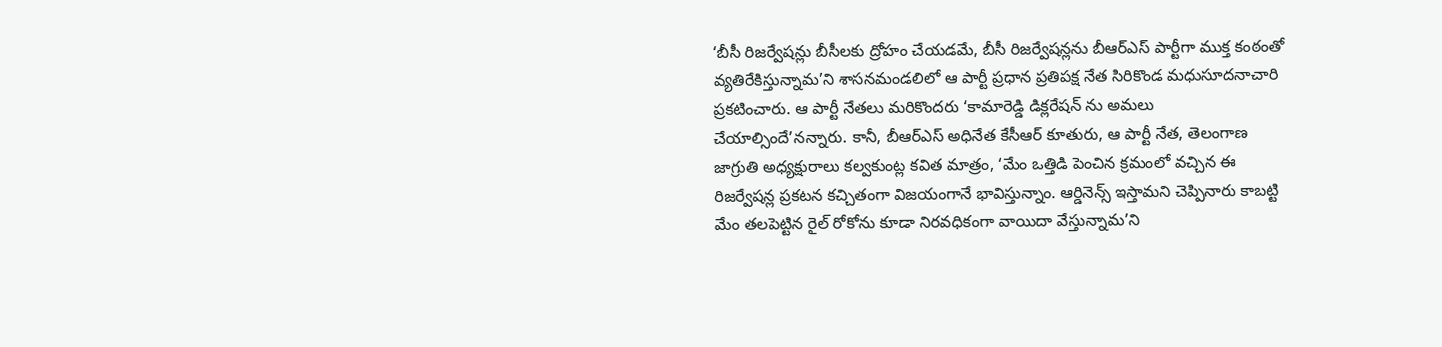‘బీసీ రిజర్వేషన్లు బీసీలకు ద్రోహం చేయడమే, బీసీ రిజర్వేషన్లను బీఆర్ఎస్ పార్టీగా ముక్త కంఠంతో వ్యతిరేకిస్తున్నామ’ని శాసనమండలిలో ఆ పార్టీ ప్రధాన ప్రతిపక్ష నేత సిరికొండ మధుసూదనాచారి ప్రకటించారు. ఆ పార్టీ నేతలు మరికొందరు ‘కామారెడ్డి డిక్లరేషన్ ను అమలు చేయాల్సిందే’నన్నారు. కానీ, బీఆర్ఎస్ అధినేత కేసీఆర్ కూతురు, ఆ పార్టీ నేత, తెలంగాణ జాగ్రుతి అధ్యక్షురాలు కల్వకుంట్ల కవిత మాత్రం, ‘మేం ఒత్తిడి పెంచిన క్రమంలో వచ్చిన ఈ రిజర్వేషన్ల ప్రకటన కచ్చితంగా విజయంగానే భావిస్తున్నాం. ఆర్డినెన్స్ ఇస్తామని చెప్పినారు కాబట్టి మేం తలపెట్టిన రైల్ రోకోను కూడా నిరవధికంగా వాయిదా వేస్తున్నామ’ని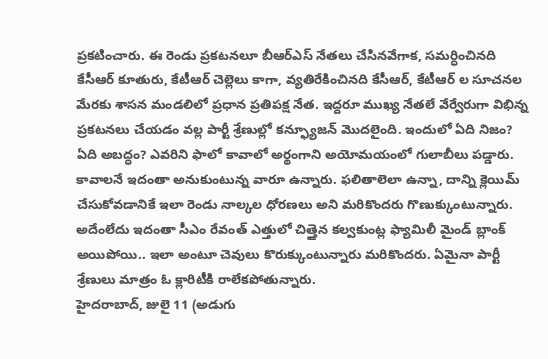ప్రకటించారు. ఈ రెండు ప్రకటనలూ బీఆర్ఎస్ నేతలు చేసినవేగాక, సమర్ధించినది కేసీఆర్ కూతురు, కేటీఆర్ చెల్లెలు కాగా, వ్యతిరేకించినది కేసీఆర్, కేటీఆర్ ల సూచనల మేరకు శాసన మండలిలో ప్రధాన ప్రతిపక్ష నేత. ఇద్దరూ ముఖ్య నేతలే వేర్వేరుగా విభిన్న ప్రకటనలు చేయడం వల్ల పార్టీ శ్రేణుల్లో కన్ఫ్యూజన్ మొదలైంది. ఇందులో ఏది నిజం? ఏది అబద్ధం? ఎవరిని ఫాలో కావాలో అర్థంగాని అయోమయంలో గులాబీలు పడ్డారు. కావాలనే ఇదంతా అనుకుంటున్న వారూ ఉన్నారు. ఫలితాలెలా ఉన్నా, దాన్ని క్లెయిమ్ చేసుకోవడానికే ఇలా రెండు నాల్కల ధోరణలు అని మరికొందరు గొణుక్కుంటున్నారు. అదేంలేదు ఇదంతా సీఎం రేవంత్ ఎత్తులో చిత్తైన కల్వకుంట్ల ఫ్యామిలీ మైండ్ బ్లాంక్ అయిపోయి.. ఇలా అంటూ చెవులు కొరుక్కుంటున్నారు మరికొందరు. ఏమైనా పార్టీ శ్రేణులు మాత్రం ఓ క్లారిటీకి రాలేకపోతున్నారు.
హైదరాబాద్, జులై 11 (అడుగు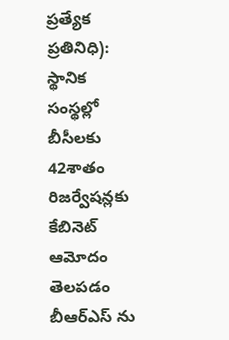ప్రత్యేక ప్రతినిధి):
స్థానిక సంస్థల్లో బీసీలకు 42శాతం రిజర్వేషన్లకు కేబినెట్ ఆమోదం తెలపడం బీఆర్ఎస్ ను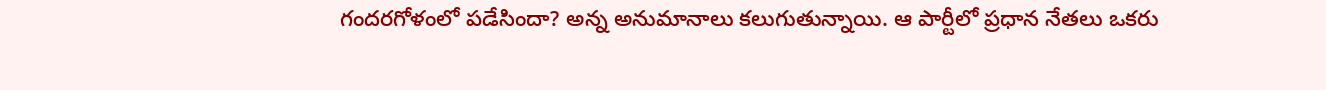గందరగోళంలో పడేసిందా? అన్న అనుమానాలు కలుగుతున్నాయి. ఆ పార్టీలో ప్రధాన నేతలు ఒకరు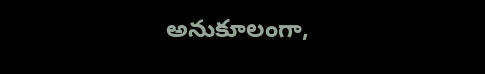అనుకూలంగా,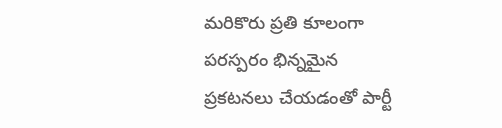మరికొరు ప్రతి కూలంగా పరస్పరం భిన్నమైన ప్రకటనలు చేయడంతో పార్టీ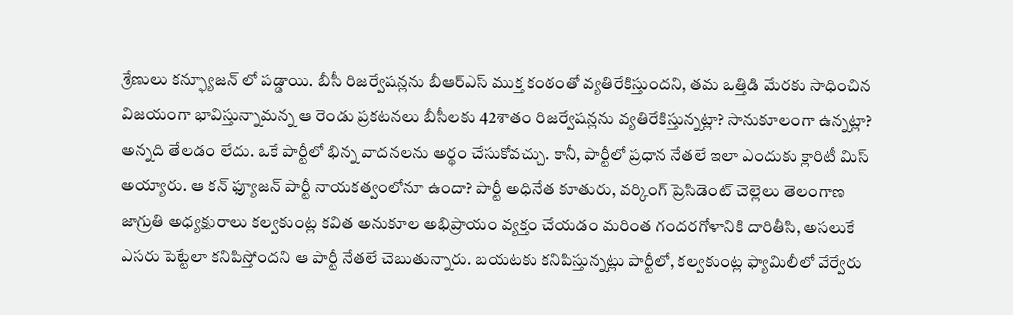శ్రేణులు కన్ఫ్యూజన్ లో పడ్డాయి. బీసీ రిజర్వేషన్లను బీఆర్ఎస్ ముక్త కంఠంతో వ్యతిరేకిస్తుందని, తమ ఒత్తిడి మేరకు సాధించిన విజయంగా భావిస్తున్నామన్న ఆ రెండు ప్రకటనలు బీసీలకు 42శాతం రిజర్వేషన్లను వ్యతిరేకిస్తున్నట్లా? సానుకూలంగా ఉన్నట్లా? అన్నది తేలడం లేదు. ఒకే పార్టీలో భిన్న వాదనలను అర్థం చేసుకోవచ్చు. కానీ, పార్టీలో ప్రధాన నేతలే ఇలా ఎందుకు క్లారిటీ మిస్ అయ్యారు. ఆ కన్ ఫ్యూజన్ పార్టీ నాయకత్వంలోనూ ఉందా? పార్టీ అధినేత కూతురు, వర్కింగ్ ప్రెసిడెంట్ చెల్లెలు తెలంగాణ జాగ్రుతి అధ్యక్షురాలు కల్వకుంట్ల కవిత అనుకూల అభిప్రాయం వ్యక్తం చేయడం మరింత గందరగోళానికి దారితీసి, అసలుకే ఎసరు పెట్టేలా కనిపిస్తోందని ఆ పార్టీ నేతలే చెబుతున్నారు. బయటకు కనిపిస్తున్నట్లు పార్టీలో, కల్వకుంట్ల ఫ్యామిలీలో వేర్వేరు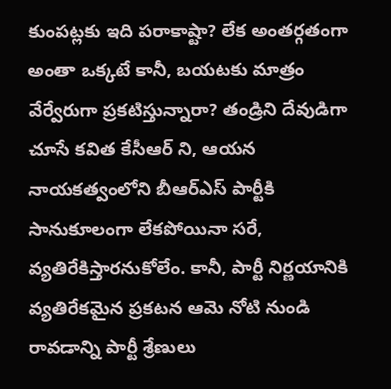కుంపట్లకు ఇది పరాకాష్టా? లేక అంతర్గతంగా అంతా ఒక్కటే కానీ, బయటకు మాత్రం వేర్వేరుగా ప్రకటిస్తున్నారా? తండ్రిని దేవుడిగా చూసే కవిత కేసీఆర్ ని, ఆయన నాయకత్వంలోని బీఆర్ఎస్ పార్టీకి సానుకూలంగా లేకపోయినా సరే, వ్యతిరేకిస్తారనుకోలేం. కానీ, పార్టీ నిర్ణయానికి వ్యతిరేకమైన ప్రకటన ఆమె నోటి నుండి రావడాన్ని పార్టీ శ్రేణులు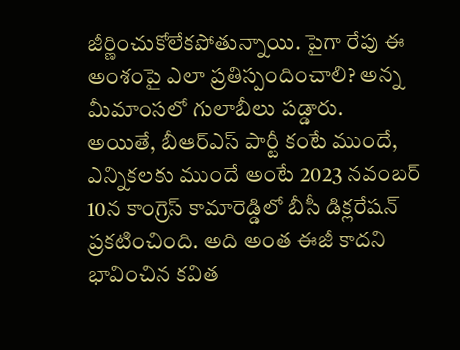జీర్ణించుకోలేకపోతున్నాయి. పైగా రేపు ఈ అంశంపై ఎలా ప్రతిస్పందించాలి? అన్న మీమాంసలో గులాబీలు పడ్డారు.
అయితే, బీఆర్ఎస్ పార్టీ కంటే ముందే, ఎన్నికలకు ముందే అంటే 2023 నవంబర్ 10న కాంగ్రెస్ కామారెడ్డిలో బీసీ డిక్లరేషన్ ప్రకటించింది. అది అంత ఈజీ కాదని భావించిన కవిత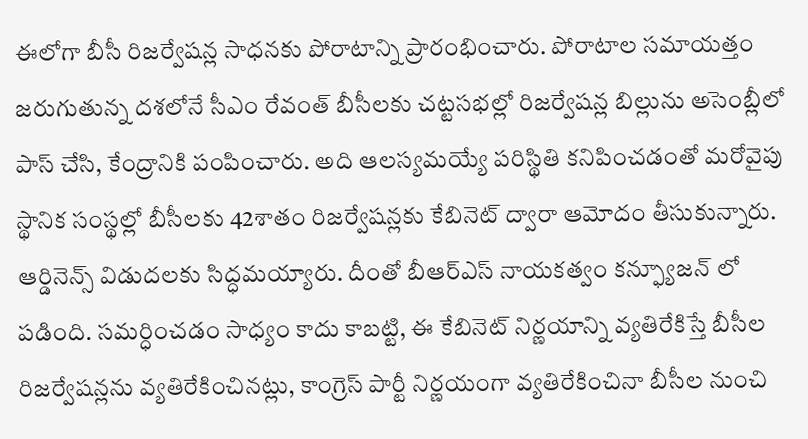ఈలోగా బీసీ రిజర్వేషన్ల సాధనకు పోరాటాన్ని ప్రారంభించారు. పోరాటాల సమాయత్తం జరుగుతున్న దశలోనే సీఎం రేవంత్ బీసీలకు చట్టసభల్లో రిజర్వేషన్ల బిల్లును అసెంబ్లీలో పాస్ చేసి, కేంద్రానికి పంపించారు. అది ఆలస్యమయ్యే పరిస్థితి కనిపించడంతో మరోవైపు స్థానిక సంస్థల్లో బీసీలకు 42శాతం రిజర్వేషన్లకు కేబినెట్ ద్వారా ఆమోదం తీసుకున్నారు. ఆర్డినెన్స్ విడుదలకు సిద్ధమయ్యారు. దీంతో బీఆర్ఎస్ నాయకత్వం కన్ఫ్యూజన్ లో పడింది. సమర్ధించడం సాధ్యం కాదు కాబట్టి, ఈ కేబినెట్ నిర్ణయాన్ని వ్యతిరేకిస్తే బీసీల రిజర్వేషన్లను వ్యతిరేకించినట్లు, కాంగ్రెస్ పార్టీ నిర్ణయంగా వ్యతిరేకించినా బీసీల నుంచి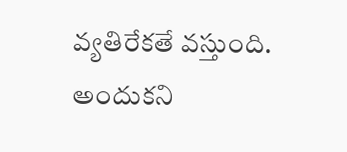వ్యతిరేకతే వస్తుంది. అందుకని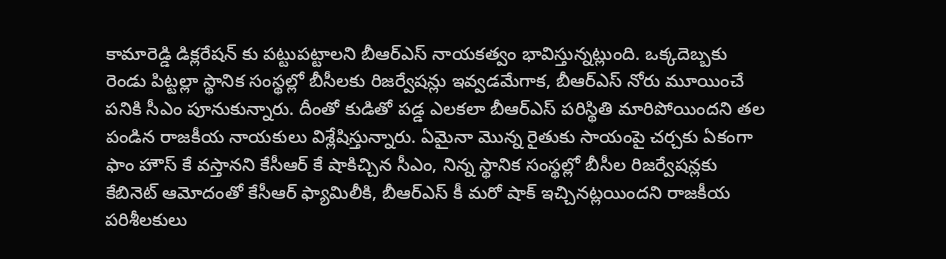కామారెడ్డి డిక్లరేషన్ కు పట్టుపట్టాలని బీఆర్ఎస్ నాయకత్వం భావిస్తున్నట్లుంది. ఒక్కదెబ్బకు రెండు పిట్టల్లా స్థానిక సంస్థల్లో బీసీలకు రిజర్వేషన్లు ఇవ్వడమేగాక, బీఆర్ఎస్ నోరు మూయించే పనికి సీఎం పూనుకున్నారు. దీంతో కుడితో పడ్డ ఎలకలా బీఆర్ఎస్ పరిస్థితి మారిపోయిందని తల పండిన రాజకీయ నాయకులు విశ్లేషిస్తున్నారు. ఏమైనా మొన్న రైతుకు సాయంపై చర్చకు ఏకంగా ఫాం హౌస్ కే వస్తానని కేసీఆర్ కే షాకిచ్చిన సీఎం, నిన్న స్థానిక సంస్థల్లో బీసీల రిజర్వేషన్లకు కేబినెట్ ఆమోదంతో కేసీఆర్ ఫ్యామిలీకి, బీఆర్ఎస్ కీ మరో షాక్ ఇచ్చినట్లయిందని రాజకీయ పరిశీలకులు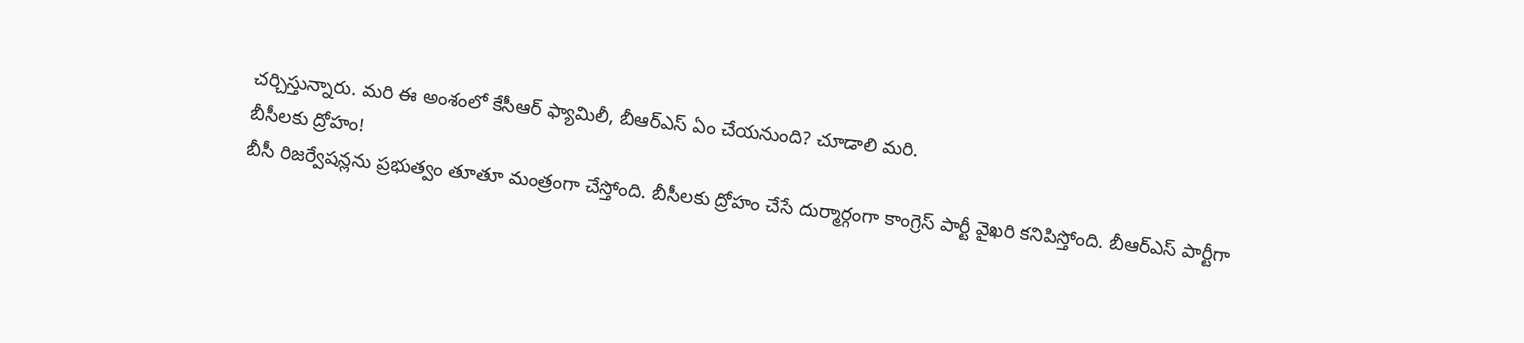చర్చిస్తున్నారు. మరి ఈ అంశంలో కేసీఆర్ ఫ్యామిలీ, బీఆర్ఎస్ ఏం చేయనుంది? చూడాలి మరి.
బీసీలకు ద్రోహం!
బీసీ రిజర్వేషన్లను ప్రభుత్వం తూతూ మంత్రంగా చేస్తోంది. బీసీలకు ద్రోహం చేసే దుర్మార్గంగా కాంగ్రెస్ పార్టీ వైఖరి కనిపిస్తోంది. బీఆర్ఎస్ పార్టీగా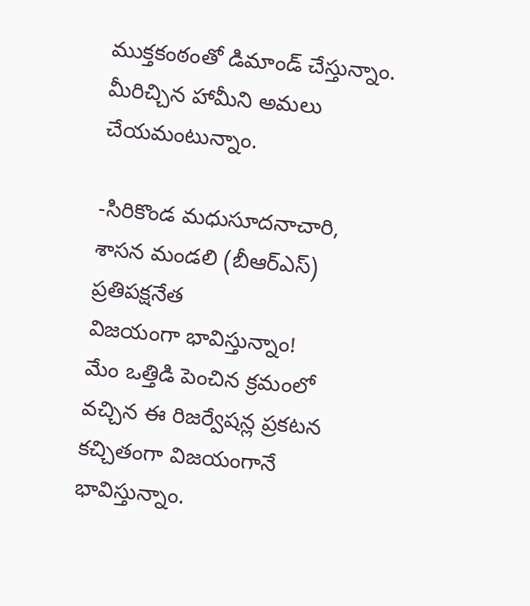ముక్తకంఠంతో డిమాండ్ చేస్తున్నాం. మీరిచ్చిన హామీని అమలు చేయమంటున్నాం.

-సిరికొండ మధుసూదనాచారి, శాసన మండలి (బీఆర్ఎస్) ప్రతిపక్షనేత
విజయంగా భావిస్తున్నాం!
మేం ఒత్తిడి పెంచిన క్రమంలో వచ్చిన ఈ రిజర్వేషన్ల ప్రకటన కచ్చితంగా విజయంగానే భావిస్తున్నాం.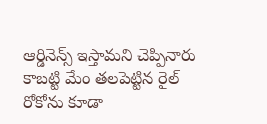ఆర్డినెన్స్ ఇస్తామని చెప్పినారు కాబట్టి మేం తలపెట్టిన రైల్ రోకోను కూడా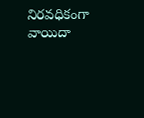నిరవధికంగా వాయిదా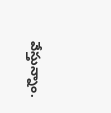వేస్తున్నాం.